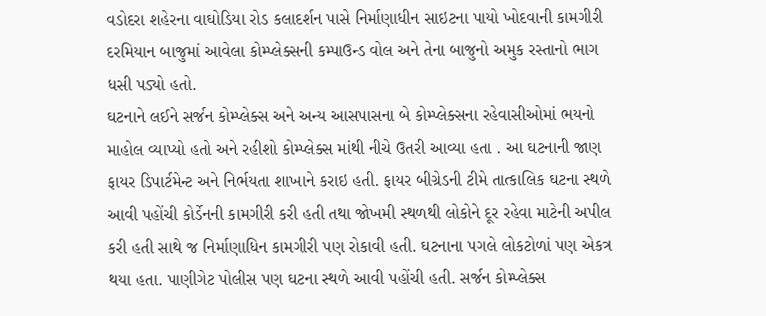વડોદરા શહેરના વાઘોડિયા રોડ કલાદર્શન પાસે નિર્માણાધીન સાઇટના પાયો ખોદવાની કામગીરી દરમિયાન બાજુમાં આવેલા કોમ્પ્લેક્સની કમ્પાઉન્ડ વોલ અને તેના બાજુનો અમુક રસ્તાનો ભાગ ધસી પડ્યો હતો.
ઘટનાને લઈને સર્જન કોમ્પ્લેક્સ અને અન્ય આસપાસના બે કોમ્પ્લેક્સના રહેવાસીઓમાં ભયનો માહોલ વ્યાપ્યો હતો અને રહીશો કોમ્પ્લેક્સ માંથી નીચે ઉતરી આવ્યા હતા . આ ઘટનાની જાણ ફાયર ડિપાર્ટમેન્ટ અને નિર્ભયતા શાખાને કરાઇ હતી. ફાયર બીગ્રેડની ટીમે તાત્કાલિક ઘટના સ્થળે આવી પહોંચી કોર્ડેનની કામગીરી કરી હતી તથા જોખમી સ્થળથી લોકોને દૂર રહેવા માટેની અપીલ કરી હતી સાથે જ નિર્માણાધિન કામગીરી પણ રોકાવી હતી. ઘટનાના પગલે લોકટોળાં પણ એકત્ર થયા હતા. પાણીગેટ પોલીસ પણ ઘટના સ્થળે આવી પહોંચી હતી. સર્જન કોમ્પ્લેક્સ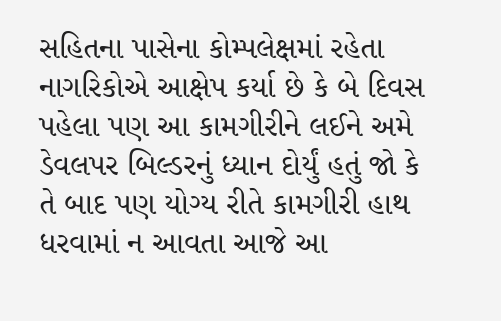સહિતના પાસેના કોમ્પલેક્ષમાં રહેતા નાગરિકોએ આક્ષેપ કર્યા છે કે બે દિવસ પહેલા પણ આ કામગીરીને લઈને અમે ડેવલપર બિલ્ડરનું ધ્યાન દોર્યું હતું જો કે તે બાદ પણ યોગ્ય રીતે કામગીરી હાથ ધરવામાં ન આવતા આજે આ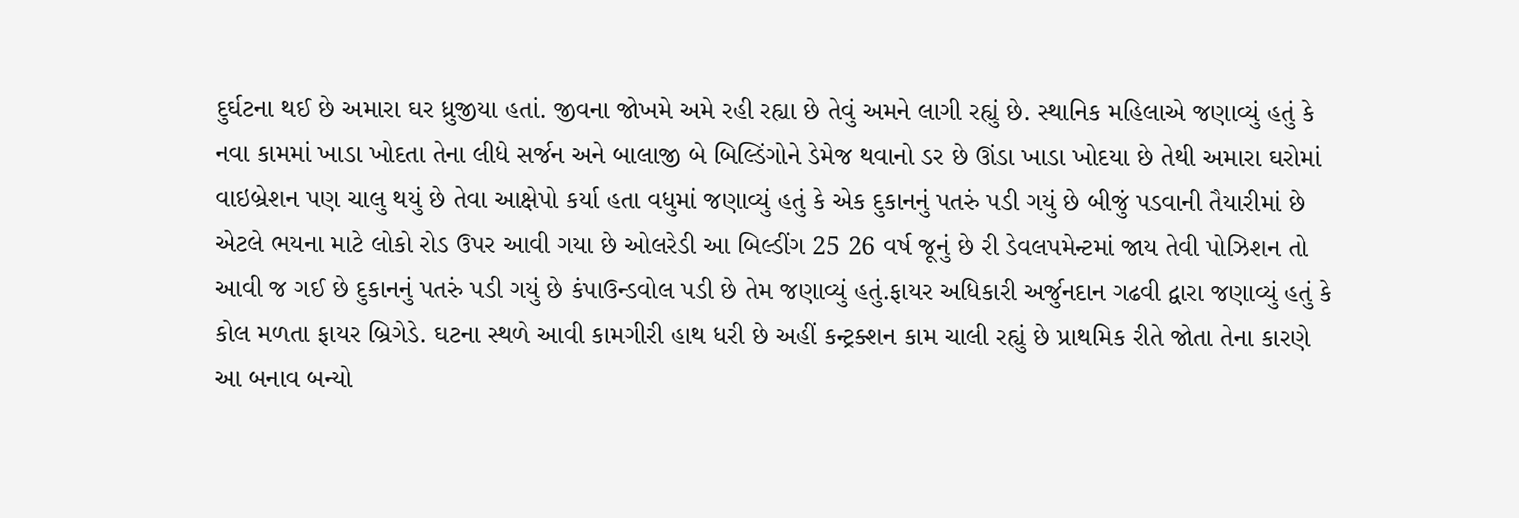દુર્ઘટના થઈ છે અમારા ઘર ધ્રુજીયા હતાં. જીવના જોખમે અમે રહી રહ્યા છે તેવું અમને લાગી રહ્યું છે. સ્થાનિક મહિલાએ જણાવ્યું હતું કે નવા કામમાં ખાડા ખોદતા તેના લીધે સર્જન અને બાલાજી બે બિલ્ડિંગોને ડેમેજ થવાનો ડર છે ઊંડા ખાડા ખોદયા છે તેથી અમારા ઘરોમાં વાઇબ્રેશન પણ ચાલુ થયું છે તેવા આક્ષેપો કર્યા હતા વધુમાં જણાવ્યું હતું કે એક દુકાનનું પતરું પડી ગયું છે બીજું પડવાની તૈયારીમાં છે એટલે ભયના માટે લોકો રોડ ઉપર આવી ગયા છે ઓલરેડી આ બિલ્ડીંગ 25 26 વર્ષ જૂનું છે રી ડેવલપમેન્ટમાં જાય તેવી પોઝિશન તો આવી જ ગઈ છે દુકાનનું પતરું પડી ગયું છે કંપાઉન્ડવોલ પડી છે તેમ જણાવ્યું હતું.ફાયર અધિકારી અર્જુનદાન ગઢવી દ્વારા જણાવ્યું હતું કે કોલ મળતા ફાયર બ્રિગેડે. ઘટના સ્થળે આવી કામગીરી હાથ ધરી છે અહીં કન્ટ્રક્શન કામ ચાલી રહ્યું છે પ્રાથમિક રીતે જોતા તેના કારણે આ બનાવ બન્યો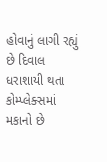હોવાનું લાગી રહ્યું છે દિવાલ ધરાશાયી થતા કોમ્પ્લેક્સમાં મકાનો છે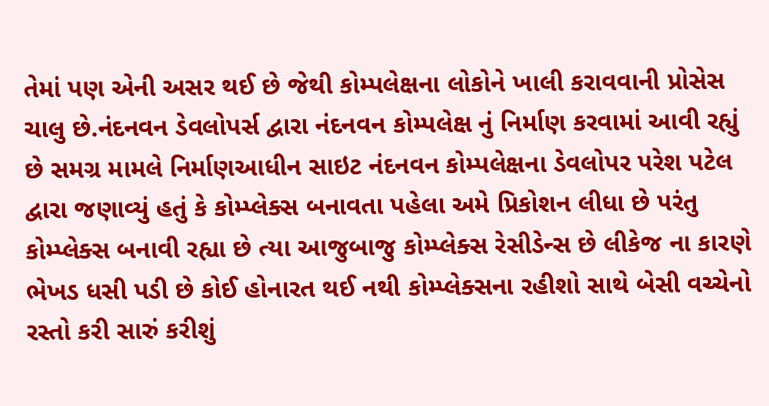તેમાં પણ એની અસર થઈ છે જેથી કોમ્પલેક્ષના લોકોને ખાલી કરાવવાની પ્રોસેસ ચાલુ છે.નંદનવન ડેવલોપર્સ દ્વારા નંદનવન કોમ્પલેક્ષ નું નિર્માણ કરવામાં આવી રહ્યું છે સમગ્ર મામલે નિર્માણઆધીન સાઇટ નંદનવન કોમ્પલેક્ષના ડેવલોપર પરેશ પટેલ દ્વારા જણાવ્યું હતું કે કોમ્પ્લેક્સ બનાવતા પહેલા અમે પ્રિકોશન લીધા છે પરંતુ કોમ્પ્લેક્સ બનાવી રહ્યા છે ત્યા આજુબાજુ કોમ્પ્લેક્સ રેસીડેન્સ છે લીકેજ ના કારણે ભેખડ ધસી પડી છે કોઈ હોનારત થઈ નથી કોમ્પ્લેક્સના રહીશો સાથે બેસી વચ્ચેનો રસ્તો કરી સારું કરીશું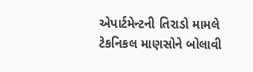એપાર્ટમેન્ટની તિરાડો મામલે ટેકનિકલ માણસોને બોલાવી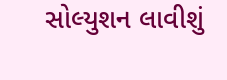સોલ્યુશન લાવીશું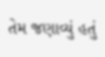તેમ જણાવ્યું હતું